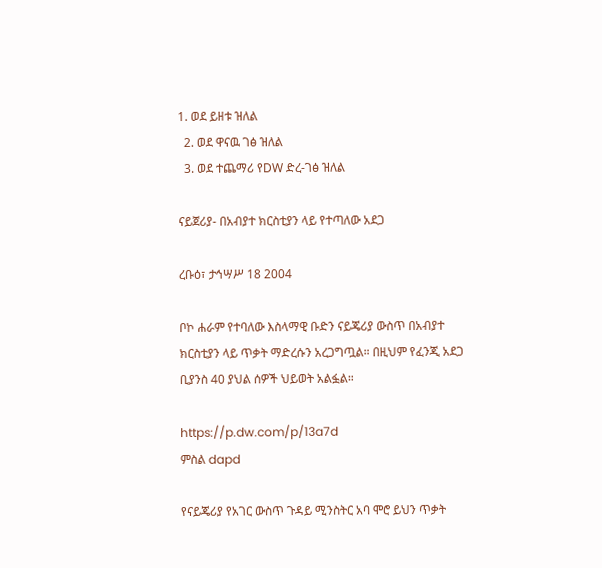1. ወደ ይዘቱ ዝለል
  2. ወደ ዋናዉ ገፅ ዝለል
  3. ወደ ተጨማሪ የDW ድረ-ገፅ ዝለል

ናይጀሪያ- በአብያተ ክርስቲያን ላይ የተጣለው አደጋ

ረቡዕ፣ ታኅሣሥ 18 2004

ቦኮ ሐራም የተባለው እስላማዊ ቡድን ናይጄሪያ ውስጥ በአብያተ ክርስቲያን ላይ ጥቃት ማድረሱን አረጋግጧል። በዚህም የፈንጂ አደጋ ቢያንስ 40 ያህል ሰዎች ህይወት አልፏል።

https://p.dw.com/p/13a7d
ምስል dapd

የናይጄሪያ የአገር ውስጥ ጉዳይ ሚንስትር አባ ሞሮ ይህን ጥቃት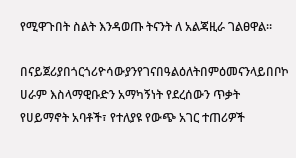የሚዋጉበት ስልት እንዳወጡ ትናንት ለ አልጃዚራ ገልፀዋል።

በናይጀሪያበጎርጎሪዮሳውያንየገናበዓልዕለትበምዕመናንላይበቦኮ ሀራም እስላማዊቡድን አማካኝነት የደረሰውን ጥቃት የሀይማኖት አባቶች፣ የተለያዩ የውጭ አገር ተጠሪዎች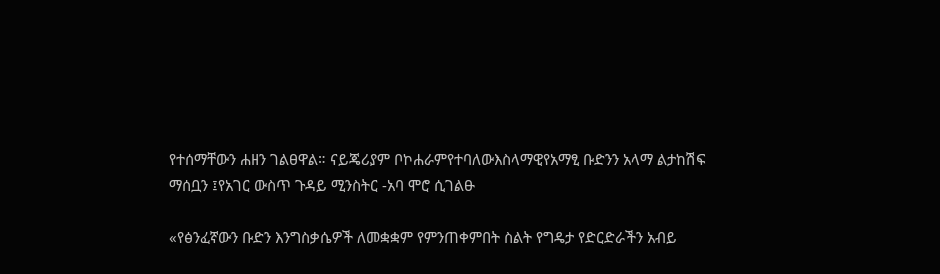የተሰማቸውን ሐዘን ገልፀዋል። ናይጄሪያም ቦኮሐራምየተባለውእስላማዊየአማፂ ቡድንን አላማ ልታከሽፍ ማሰቧን ፤የአገር ውስጥ ጉዳይ ሚንስትር -አባ ሞሮ ሲገልፁ

«የፅንፈኛውን ቡድን እንግስቃሴዎች ለመቋቋም የምንጠቀምበት ስልት የግዴታ የድርድራችን አብይ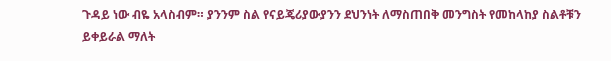ጉዳይ ነው ብዬ አላስብም። ያንንም ስል የናይጄሪያውያንን ደህንነት ለማስጠበቅ መንግስት የመከላከያ ስልቶቹን ይቀይራል ማለት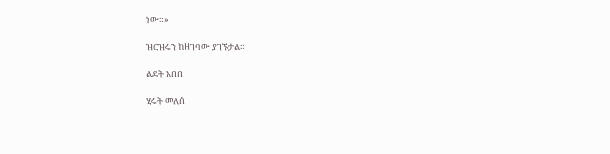ነው።»

ዝርዝሩን ከዘገባው ያገኙታል።

ልደት አበበ

ሂሩት መለሰ